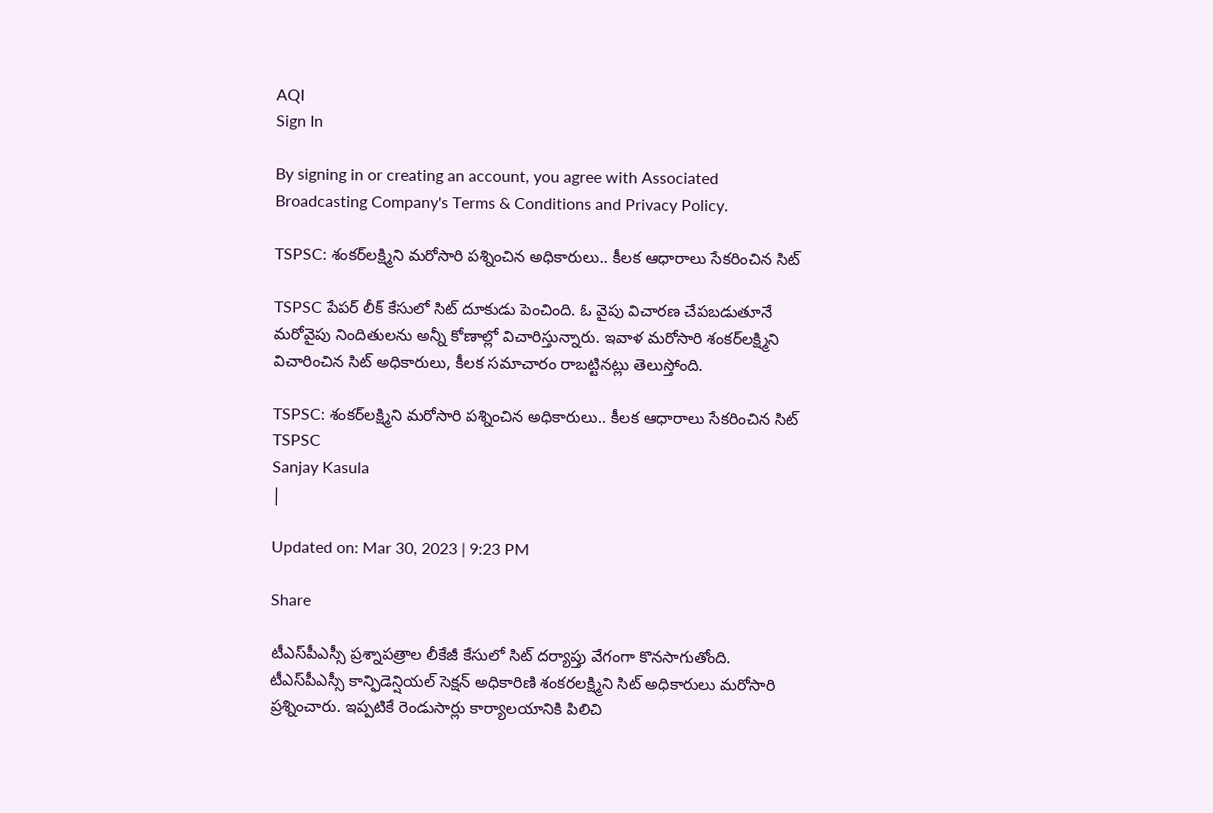AQI
Sign In

By signing in or creating an account, you agree with Associated Broadcasting Company's Terms & Conditions and Privacy Policy.

TSPSC: శంకర్‌లక్ష్మిని మరోసారి పశ్నించిన అధికారులు.. కీలక ఆధారాలు సేకరించిన సిట్‌

TSPSC పేపర్‌ లీక్‌ కేసులో సిట్‌ దూకుడు పెంచింది. ఓ వైపు విచారణ చేపబడుతూనే మరోవైపు నిందితులను అన్నీ కోణాల్లో విచారిస్తున్నారు. ఇవాళ మరోసారి శంకర్‌లక్ష్మిని విచారించిన సిట్‌ అధికారులు, కీలక సమాచారం రాబట్టినట్లు తెలుస్తోంది.

TSPSC: శంకర్‌లక్ష్మిని మరోసారి పశ్నించిన అధికారులు.. కీలక ఆధారాలు సేకరించిన సిట్‌
TSPSC
Sanjay Kasula
|

Updated on: Mar 30, 2023 | 9:23 PM

Share

టీఎస్‌పీఎస్సీ ప్రశ్నాపత్రాల లీకేజీ కేసులో సిట్ దర్యాప్తు వేగంగా కొనసాగుతోంది. టీఎస్‌పీఎస్సీ కాన్ఫిడెన్షియల్ సెక్షన్ అధికారిణి శంకరలక్ష్మిని సిట్ అధికారులు మరోసారి ప్రశ్నించారు. ఇప్పటికే రెండుసార్లు కార్యాలయానికి పిలిచి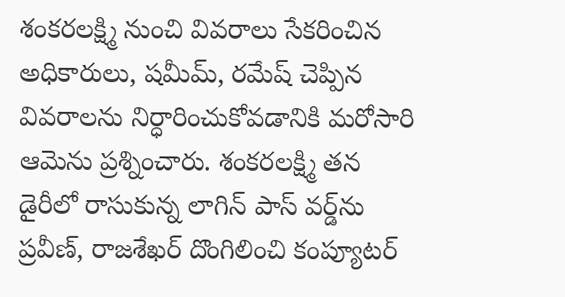శంకరలక్ష్మి నుంచి వివరాలు సేకరించిన అధికారులు, షమీమ్, రమేష్ చెప్పిన వివరాలను నిర్ధారించుకోవడానికి మరోసారి ఆమెను ప్రశ్నించారు. శంకరలక్ష్మి తన డైరీలో రాసుకున్న లాగిన్ పాస్ వర్డ్‌ను ప్రవీణ్, రాజశేఖర్ దొంగిలించి కంప్యూటర్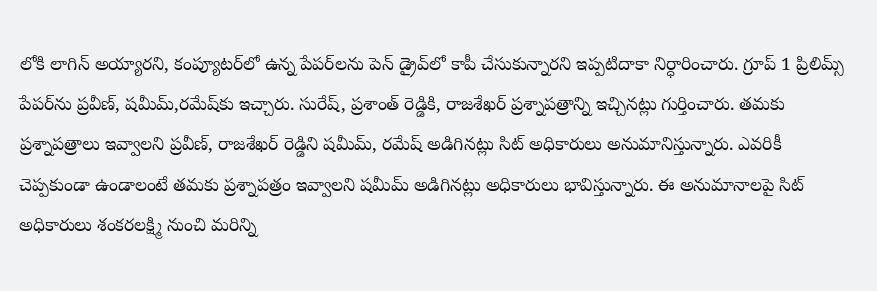లోకి లాగిన్ అయ్యారని, కంప్యూటర్‌లో ఉన్న పేపర్‌లను పెన్ డ్రైవ్‌లో కాపీ చేసుకున్నారని ఇప్పటిదాకా నిర్ధారించారు. గ్రూప్ 1 ప్రిలిమ్స్ పేపర్‌ను ప్రవీణ్, షమీమ్,రమేష్‌కు ఇచ్చారు. సురేష్, ప్రశాంత్ రెడ్డికి, రాజశేఖర్‌ ప్రశ్నాపత్రాన్ని ఇచ్చినట్లు గుర్తించారు. తమకు ప్రశ్నాపత్రాలు ఇవ్వాలని ప్రవీణ్, రాజశేఖర్ రెడ్డిని షమీమ్, రమేష్ అడిగినట్లు సిట్ అధికారులు అనుమానిస్తున్నారు. ఎవరికీ చెప్పకుండా ఉండాలంటే తమకు ప్రశ్నాపత్రం ఇవ్వాలని షమీమ్ అడిగినట్లు అధికారులు భావిస్తున్నారు. ఈ అనుమానాలపై సిట్‌ అధికారులు శంకరలక్ష్మి నుంచి మరిన్ని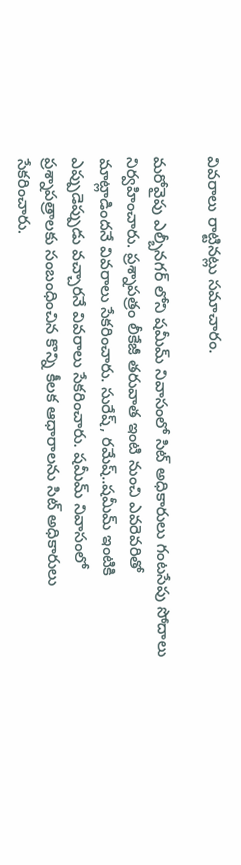వివరాలు రాట్టినట్లు సమాచారం.

మరోవైపు ఎల్బీనగర్ లోని షమీమ్ నివాసంలో సిట్‌ అధికారులు గంటసేపు సోదాలు నిర్వహించారు. ప్రశ్నాపత్రం లీకేజీ తరువాత ఇంటి నుంచి ఎవరెవరితో మాట్లాడిందనే వివరాలు సేకరించారు. సురేష్, రమేష్..షమీమ్ ఇంటికి ఎప్పుడెప్పుడు వచ్చారనే వివరాలు సేకరించారు. షమీమ్ నివాసంలో ప్రశ్నాపత్రాలకు సంబంధించిన కొన్ని కీలక ఆధారాలను సిట్ అధికారులు సేకరించారు.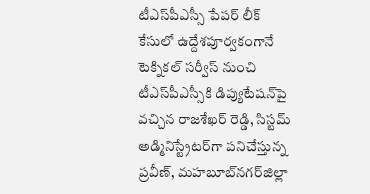టీఎస్‌పీఎస్సీ పేపర్ లీక్ కేసులో ఉద్దేశపూర్వకంగానే టెక్నికల్ సర్వీస్‌ నుంచి టీఎస్‌పీఎస్సీకి డిప్యుటేషన్‌పై వచ్చిన రాజశేఖర్ రెడ్డి, సిస్టమ్ అడ్మినిస్ట్రేటర్‌గా పనిచేస్తున్న ప్రవీణ్‌, మహబూబ్‌నగర్‌జిల్లా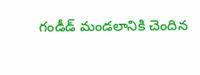గండీడ్‌ మండలానికి చెందిన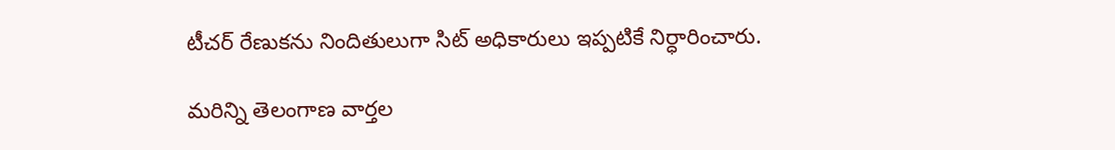టీచర్‌ రేణుకను నిందితులుగా సిట్ అధికారులు ఇప్పటికే నిర్ధారించారు.

మరిన్ని తెలంగాణ వార్తల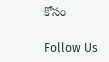కోసం

Follow Us